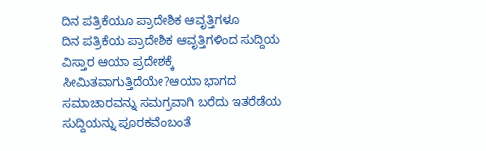ದಿನ ಪತ್ರಿಕೆಯೂ ಪ್ರಾದೇಶಿಕ ಆವೃತ್ತಿಗಳೂ
ದಿನ ಪತ್ರಿಕೆಯ ಪ್ರಾದೇಶಿಕ ಆವೃತ್ತಿಗಳಿಂದ ಸುದ್ದಿಯ ವಿಸ್ತಾರ ಆಯಾ ಪ್ರದೇಶಕ್ಕೆ ಸೀಮಿತವಾಗುತ್ತಿದೆಯೇ?ಆಯಾ ಭಾಗದ ಸಮಾಚಾರವನ್ನು ಸಮಗ್ರವಾಗಿ ಬರೆದು ಇತರೆಡೆಯ ಸುದ್ದಿಯನ್ನು ಪೂರಕವೆಂಬಂತೆ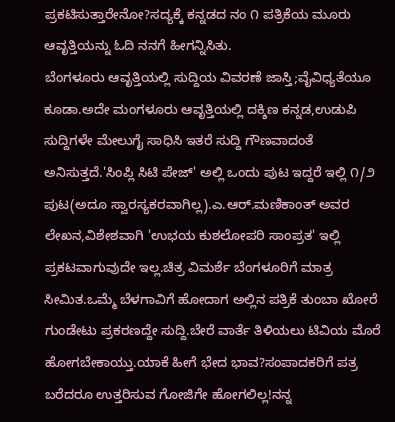ಪ್ರಕಟಿಸುತ್ತಾರೇನೋ?ಸದ್ಯಕ್ಕೆ ಕನ್ನಡದ ನಂ ೧ ಪತ್ರಿಕೆಯ ಮೂರು ಆವೃತ್ತಿಯನ್ನು ಓದಿ ನನಗೆ ಹೀಗನ್ನಿಸಿತು.
ಬೆಂಗಳೂರು ಆವೃತ್ತಿಯಲ್ಲಿ ಸುದ್ದಿಯ ವಿವರಣೆ ಜಾಸ್ತಿ;ವೈವಿಧ್ಯತೆಯೂ ಕೂಡಾ.ಅದೇ ಮಂಗಳೂರು ಆವೃತ್ತಿಯಲ್ಲಿ ದಕ್ಶಿಣ ಕನ್ನಡ,ಉಡುಪಿ ಸುದ್ದಿಗಳೇ ಮೇಲುಗೈ ಸಾಧಿಸಿ ಇತರೆ ಸುದ್ದಿ ಗೌಣವಾದಂತೆ ಅನಿಸುತ್ತದೆ.'ಸಿಂಪ್ಲಿ ಸಿಟಿ ಪೇಜ್' ಅಲ್ಲಿ ಒಂದು ಪುಟ ಇದ್ದರೆ ಇಲ್ಲಿ ೧/೨ ಪುಟ(ಅದೂ ಸ್ವಾರಸ್ಯಕರವಾಗಿಲ್ಲ).ಎ.ಆರ್.ಮಣಿಕಾಂತ್ ಅವರ ಲೇಖನ,ವಿಶೇಶವಾಗಿ 'ಉಭಯ ಕುಶಲೋಪರಿ ಸಾಂಪ್ರತ' ಇಲ್ಲಿ ಪ್ರಕಟವಾಗುವುದೇ ಇಲ್ಲ.ಚಿತ್ರ ವಿಮರ್ಶೆ ಬೆಂಗಳೂರಿಗೆ ಮಾತ್ರ ಸೀಮಿತ.ಒಮ್ಮೆ ಬೆಳಗಾವಿಗೆ ಹೋದಾಗ ಅಲ್ಲಿನ ಪತ್ರಿಕೆ ತುಂಬಾ ಖೋರೆ ಗುಂಡೇಟು ಪ್ರಕರಣದ್ದೇ ಸುದ್ದಿ.ಬೇರೆ ವಾರ್ತೆ ತಿಳಿಯಲು ಟಿವಿಯ ಮೊರೆ ಹೋಗಬೇಕಾಯ್ತು.ಯಾಕೆ ಹೀಗೆ ಭೇದ ಭಾವ?ಸಂಪಾದಕರಿಗೆ ಪತ್ರ ಬರೆದರೂ ಉತ್ತರಿಸುವ ಗೋಜಿಗೇ ಹೋಗಲಿಲ್ಲ!ನನ್ನ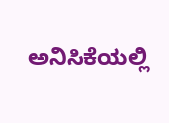ಅನಿಸಿಕೆಯಲ್ಲಿ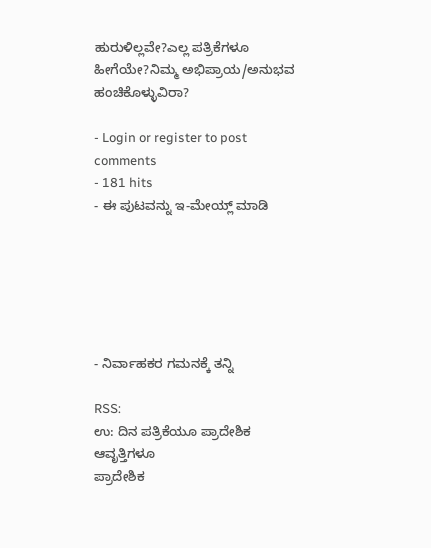ಹುರುಳಿಲ್ಲವೇ?ಎಲ್ಲ ಪತ್ರಿಕೆಗಳೂ ಹೀಗೆಯೇ?ನಿಮ್ಮ ಅಭಿಪ್ರಾಯ/ಅನುಭವ ಹಂಚಿಕೊಳ್ಳುವಿರಾ?

- Login or register to post comments
- 181 hits
- ಈ ಪುಟವನ್ನು ಇ-ಮೇಯ್ಲ್ ಮಾಡಿ






- ನಿರ್ವಾಹಕರ ಗಮನಕ್ಕೆ ತನ್ನಿ

RSS:
ಉ: ದಿನ ಪತ್ರಿಕೆಯೂ ಪ್ರಾದೇಶಿಕ ಆವೃತ್ತಿಗಳೂ
ಪ್ರಾದೇಶಿಕ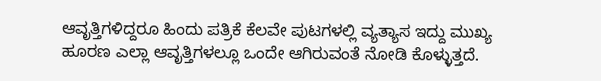ಆವೃತ್ತಿಗಳಿದ್ದರೂ ಹಿಂದು ಪತ್ರಿಕೆ ಕೆಲವೇ ಪುಟಗಳಲ್ಲಿ ವ್ಯತ್ಯಾಸ ಇದ್ದು ಮುಖ್ಯ ಹೂರಣ ಎಲ್ಲಾ ಆವೃತ್ತಿಗಳಲ್ಲೂ ಒಂದೇ ಆಗಿರುವಂತೆ ನೋಡಿ ಕೊಳ್ಳುತ್ತದೆ.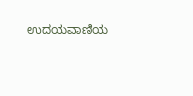ಉದಯವಾಣಿಯ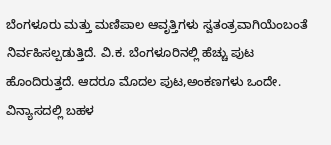ಬೆಂಗಳೂರು ಮತ್ತು ಮಣಿಪಾಲ ಆವೃತ್ತಿಗಳು ಸ್ವತಂತ್ರವಾಗಿಯೆಂಬಂತೆ ನಿರ್ವಹಿಸಲ್ಪಡುತ್ತಿದೆ. ವಿ.ಕ. ಬೆಂಗಳೂರಿನಲ್ಲಿ ಹೆಚ್ಚು ಪುಟ ಹೊಂದಿರುತ್ತದೆ. ಆದರೂ ಮೊದಲ ಪುಟ,ಅಂಕಣಗಳು ಒಂದೇ. ವಿನ್ಯಾಸದಲ್ಲಿ ಬಹಳ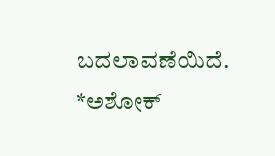ಬದಲಾವಣೆಯಿದೆ.
*ಅಶೋಕ್